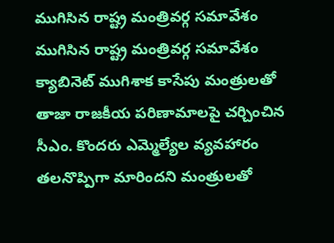ముగిసిన రాష్ట్ర మంత్రివర్గ సమావేశం
ముగిసిన రాష్ట్ర మంత్రివర్గ సమావేశం క్యాబినెట్ ముగిశాక కాసేపు మంత్రులతో తాజా రాజకీయ పరిణామాలపై చర్చించిన సీఎం. కొందరు ఎమ్మెల్యేల వ్యవహారం తలనొప్పిగా మారిందని మంత్రులతో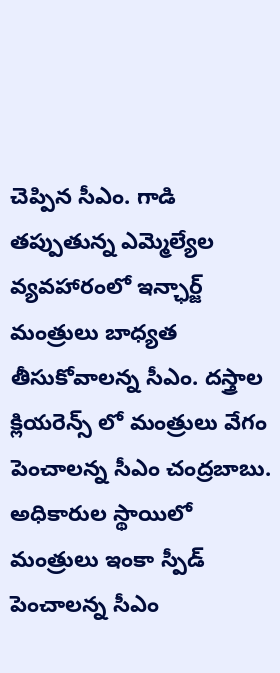చెప్పిన సీఎం. గాడి తప్పుతున్న ఎమ్మెల్యేల వ్యవహారంలో ఇన్ఛార్జ్ మంత్రులు బాధ్యత తీసుకోవాలన్న సీఎం. దస్త్రాల క్లియరెన్స్ లో మంత్రులు వేగం పెంచాలన్న సీఎం చంద్రబాబు. అధికారుల స్థాయిలో మంత్రులు ఇంకా స్పీడ్ పెంచాలన్న సీఎం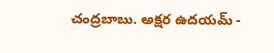చంద్రబాబు. అక్షర ఉదయమ్ -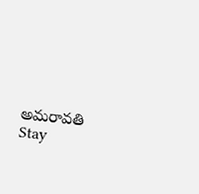అమరావతి Stay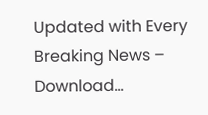Updated with Every Breaking News – Download...